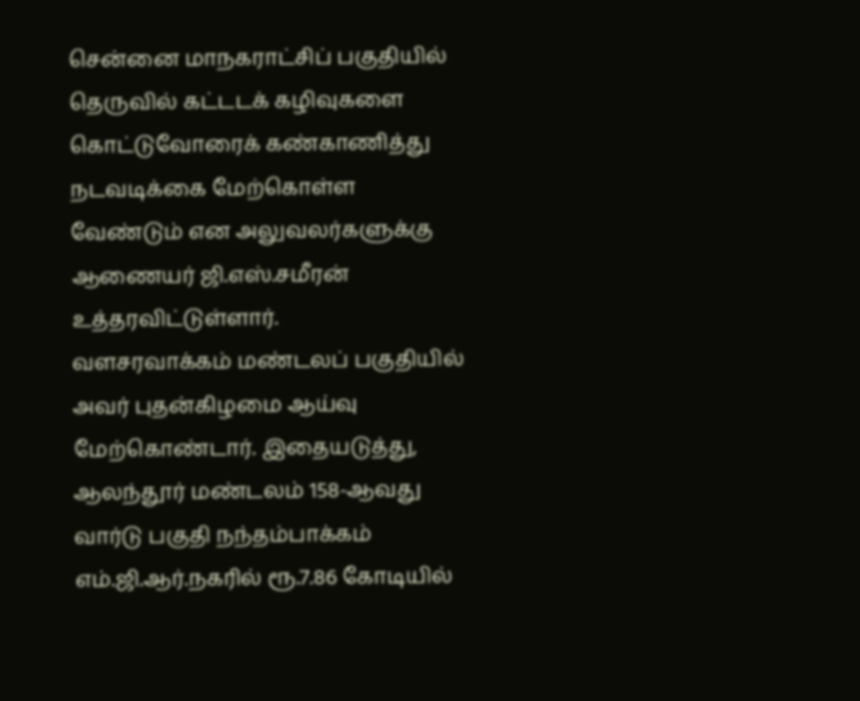சென்னை மாநகராட்சிப் பகுதியில் தெருவில் கட்டடக் கழிவுகளை கொட்டுவோரைக் கண்காணித்து நடவடிக்கை மேற்கொள்ள வேண்டும் என அலுவலர்களுக்கு ஆணையர் ஜி.எஸ்.சமீரன் உத்தரவிட்டுள்ளார்.
வளசரவாக்கம் மண்டலப் பகுதியில் அவர் புதன்கிழமை ஆய்வு மேற்கொண்டார். இதையடுத்து, ஆலந்தூர் மண்டலம் 158-ஆவது வார்டு பகுதி நந்தம்பாக்கம் எம்.ஜி.ஆர்.நகரில் ரூ.7.86 கோடியில்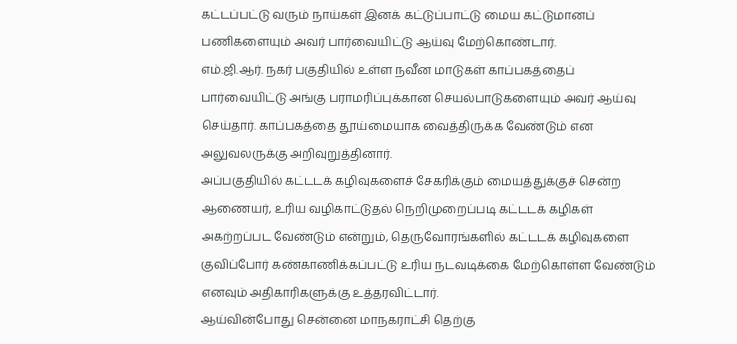கட்டப்பட்டு வரும் நாய்கள் இனக் கட்டுப்பாட்டு மைய கட்டுமானப் பணிகளையும் அவர் பார்வையிட்டு ஆய்வு மேற்கொண்டார்.
எம்.ஜி.ஆர். நகர் பகுதியில் உள்ள நவீன மாடுகள் காப்பகத்தைப் பார்வையிட்டு அங்கு பராமரிப்புக்கான செயல்பாடுகளையும் அவர் ஆய்வு செய்தார். காப்பகத்தை தூய்மையாக வைத்திருக்க வேண்டும் என அலுவலருக்கு அறிவுறுத்தினார்.
அப்பகுதியில் கட்டடக் கழிவுகளைச் சேகரிக்கும் மையத்துக்குச் சென்ற ஆணையர், உரிய வழிகாட்டுதல் நெறிமுறைப்படி கட்டடக் கழிகள் அகற்றப்பட வேண்டும் என்றும், தெருவோரங்களில் கட்டடக் கழிவுகளை குவிப்போர் கண்காணிக்கப்பட்டு உரிய நடவடிக்கை மேற்கொள்ள வேண்டும் எனவும் அதிகாரிகளுக்கு உத்தரவிட்டார்.
ஆய்வின்போது சென்னை மாநகராட்சி தெற்கு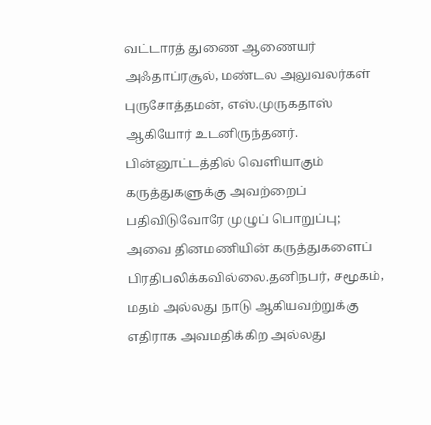வட்டாரத் துணை ஆணையர் அஃதாப்ரசூல், மண்டல அலுவலர்கள் புருசோத்தமன், எஸ்.முருகதாஸ் ஆகியோர் உடனிருந்தனர்.
பின்னூட்டத்தில் வெளியாகும் கருத்துகளுக்கு அவற்றைப் பதிவிடுவோரே முழுப் பொறுப்பு; அவை தினமணியின் கருத்துகளைப் பிரதிபலிக்கவில்லை.தனிநபர், சமூகம், மதம் அல்லது நாடு ஆகியவற்றுக்கு எதிராக அவமதிக்கிற அல்லது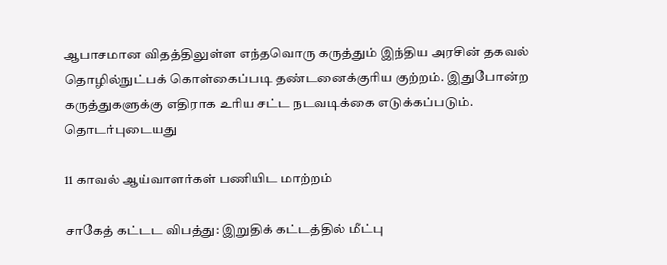ஆபாசமான விதத்திலுள்ள எந்தவொரு கருத்தும் இந்திய அரசின் தகவல் தொழில்நுட்பக் கொள்கைப்படி தண்டனைக்குரிய குற்றம். இதுபோன்ற கருத்துகளுக்கு எதிராக உரிய சட்ட நடவடிக்கை எடுக்கப்படும்.
தொடர்புடையது

11 காவல் ஆய்வாளர்கள் பணியிட மாற்றம்

சாகேத் கட்டட விபத்து: இறுதிக் கட்டத்தில் மீட்பு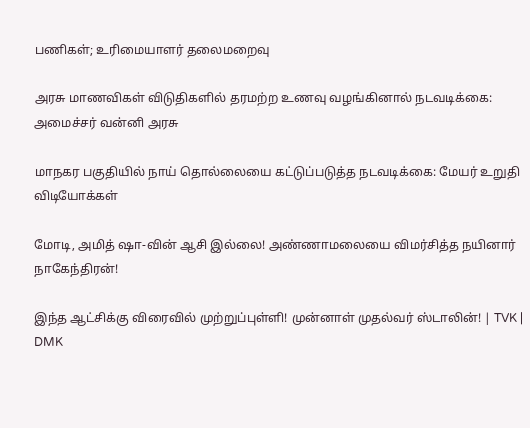பணிகள்; உரிமையாளர் தலைமறைவு

அரசு மாணவிகள் விடுதிகளில் தரமற்ற உணவு வழங்கினால் நடவடிக்கை: அமைச்சர் வன்னி அரசு

மாநகர பகுதியில் நாய் தொல்லையை கட்டுப்படுத்த நடவடிக்கை: மேயர் உறுதி
விடியோக்கள்

மோடி, அமித் ஷா-வின் ஆசி இல்லை! அண்ணாமலையை விமர்சித்த நயினார் நாகேந்திரன்!

இந்த ஆட்சிக்கு விரைவில் முற்றுப்புள்ளி! முன்னாள் முதல்வர் ஸ்டாலின்! | TVK | DMK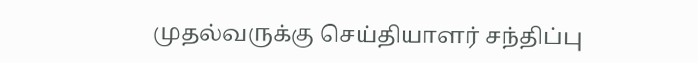முதல்வருக்கு செய்தியாளர் சந்திப்பு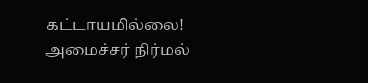கட்டாயமில்லை! அமைச்சர் நிர்மல்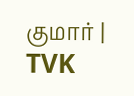குமார் | TVK